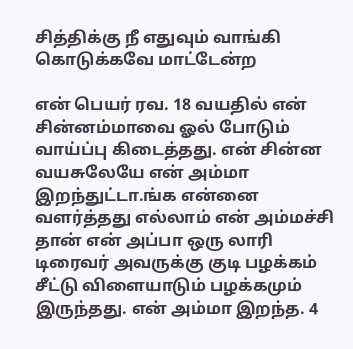சித்திக்கு நீ எதுவும் வாங்கி கொடுக்கவே மாட்டேன்ற

என் பெயர் ரவ. 18 வயதில் என் சின்னம்மாவை ஓல் போடும் வாய்ப்பு கிடைத்தது. என் சின்ன வயசுலேயே என் அம்மா இறந்துட்டா.ங்க என்னை வளர்த்தது எல்லாம் என் அம்மச்சி தான் என் அப்பா ஒரு லாரி டிரைவர் அவருக்கு குடி பழக்கம் சீட்டு விளையாடும் பழக்கமும் இருந்தது. என் அம்மா இறந்த. 4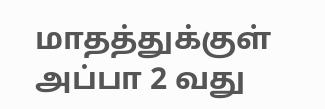மாதத்துக்குள் அப்பா 2 வது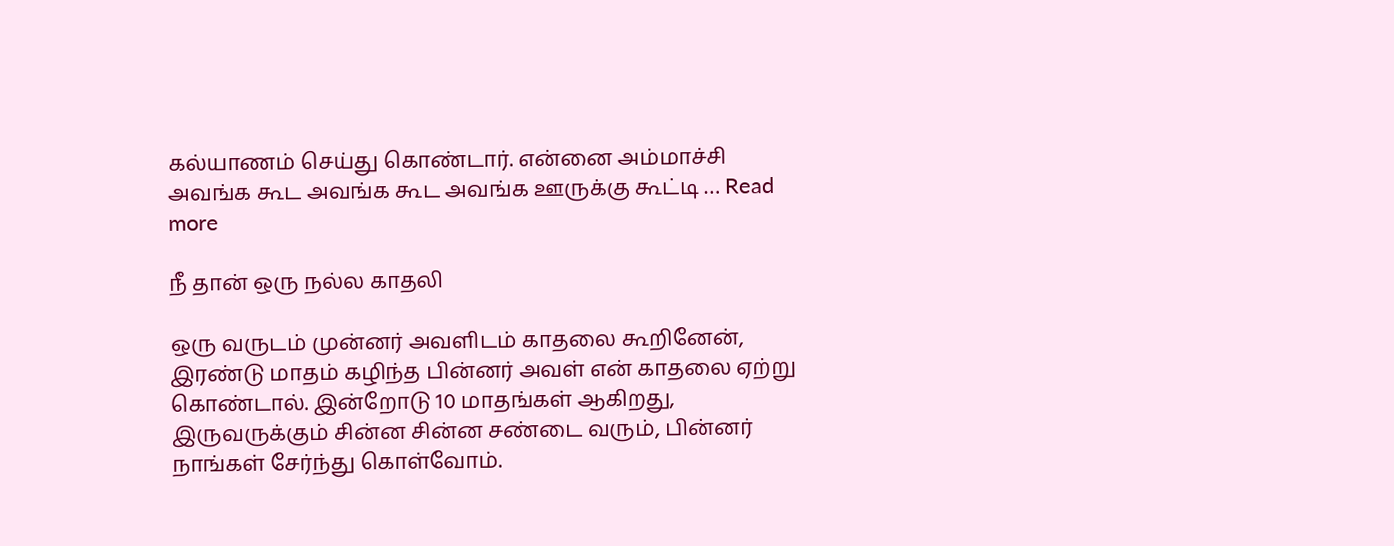கல்யாணம் செய்து கொண்டார். என்னை அம்மாச்சி அவங்க கூட அவங்க கூட அவங்க ஊருக்கு கூட்டி … Read more

நீ தான் ஒரு நல்ல காதலி

ஒரு வருடம் முன்னர் அவளிடம் காதலை கூறினேன், இரண்டு மாதம் கழிந்த பின்னர் அவள் என் காதலை ஏற்று கொண்டால். இன்றோடு 10 மாதங்கள் ஆகிறது, இருவருக்கும் சின்ன சின்ன சண்டை வரும், பின்னர் நாங்கள் சேர்ந்து கொள்வோம்.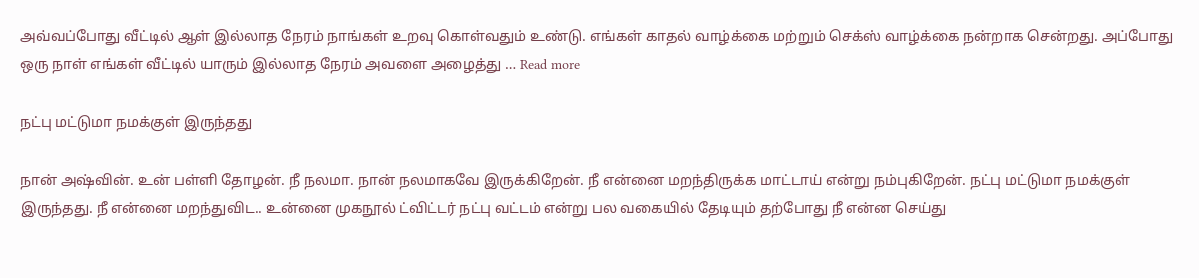அவ்வப்போது வீட்டில் ஆள் இல்லாத நேரம் நாங்கள் உறவு கொள்வதும் உண்டு. எங்கள் காதல் வாழ்க்கை மற்றும் செக்ஸ் வாழ்க்கை நன்றாக சென்றது. அப்போது ஒரு நாள் எங்கள் வீட்டில் யாரும் இல்லாத நேரம் அவளை அழைத்து … Read more

நட்பு மட்டுமா நமக்குள் இருந்தது

நான் அஷ்வின். உன் பள்ளி தோழன். நீ நலமா. நான் நலமாகவே இருக்கிறேன். நீ என்னை மறந்திருக்க மாட்டாய் என்று நம்புகிறேன். நட்பு மட்டுமா நமக்குள் இருந்தது. நீ என்னை மறந்துவிட.. உன்னை முகநூல் ட்விட்டர் நட்பு வட்டம் என்று பல வகையில் தேடியும் தற்போது நீ என்ன செய்து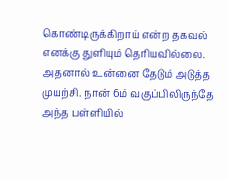கொண்டிருக்கிறாய் என்ற தகவல் எனக்கு துளியும் தெரியவில்லை. அதனால் உன்னை தேடும் அடுத்த முயற்சி. நான் 6ம் வகுப்பிலிருந்தே அந்த பள்ளியில்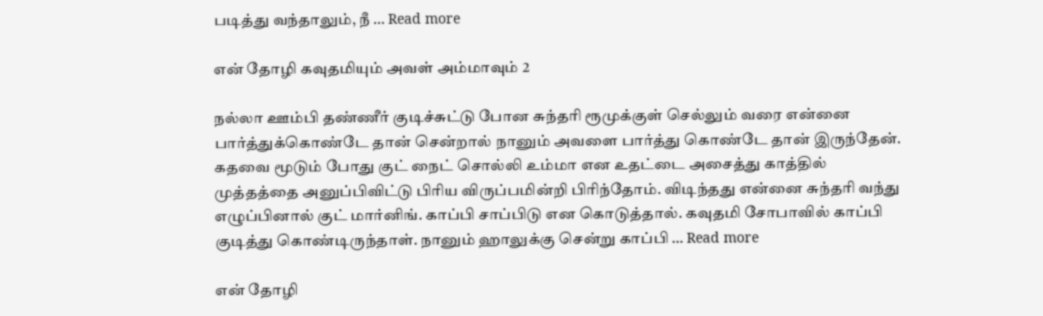படித்து வந்தாலும், நீ … Read more

என் தோழி கவுதமியும் அவள் அம்மாவும் 2

நல்லா ஊம்பி தண்ணீர் குடிச்சுட்டு போன சுந்தரி ரூமுக்குள் செல்லும் வரை என்னை பார்த்துக்கொண்டே தான் சென்றால் நானும் அவளை பார்த்து கொண்டே தான் இருந்தேன். கதவை மூடும் போது குட் நைட் சொல்லி உம்மா என உதட்டை அசைத்து காத்தில் முத்தத்தை அனுப்பிவிட்டு பிரிய விருப்பமின்றி பிரிந்தோம். விடிந்தது என்னை சுந்தரி வந்து எழுப்பினால் குட் மார்னிங். காப்பி சாப்பிடு என கொடுத்தால். கவுதமி சோபாவில் காப்பி குடித்து கொண்டிருந்தாள். நானும் ஹாலுக்கு சென்று காப்பி … Read more

என் தோழி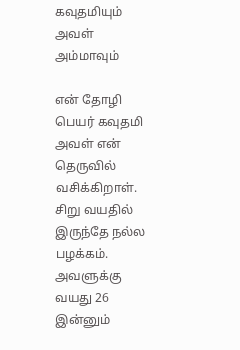கவுதமியும் அவள் அம்மாவும்

என் தோழி பெயர் கவுதமி அவள் என் தெருவில் வசிக்கிறாள். சிறு வயதில் இருந்தே நல்ல பழக்கம். அவளுக்கு வயது 26 இன்னும்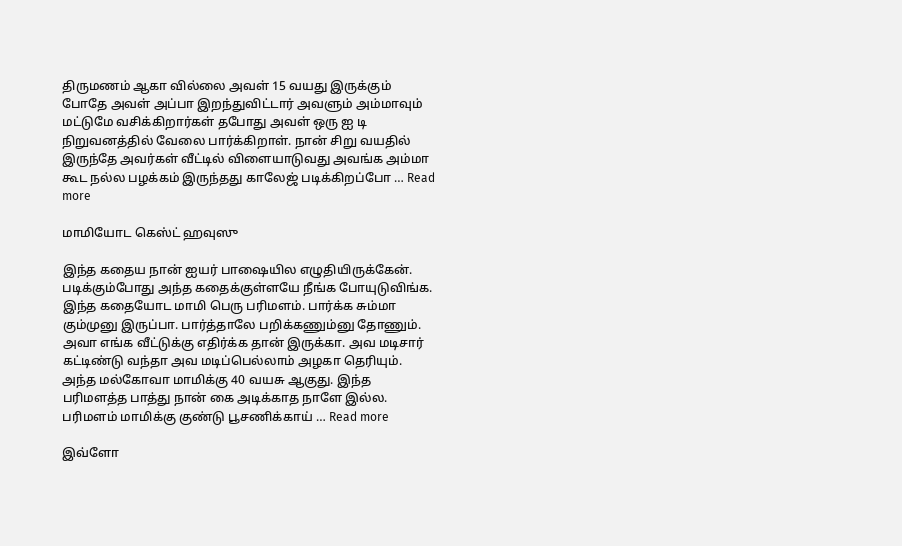திருமணம் ஆகா வில்லை அவள் 15 வயது இருக்கும் போதே அவள் அப்பா இறந்துவிட்டார் அவளும் அம்மாவும் மட்டுமே வசிக்கிறார்கள் தபோது அவள் ஒரு ஐ டி நிறுவனத்தில் வேலை பார்க்கிறாள். நான் சிறு வயதில் இருந்தே அவர்கள் வீட்டில் விளையாடுவது அவங்க அம்மா கூட நல்ல பழக்கம் இருந்தது காலேஜ் படிக்கிறப்போ … Read more

மாமியோட கெஸ்ட் ஹவுஸு

இந்த கதைய நான் ஐயர் பாஷையில எழுதியிருக்கேன். படிக்கும்போது அந்த கதைக்குள்ளயே நீங்க போயுடுவிங்க. இந்த கதையோட மாமி பெரு பரிமளம். பார்க்க சும்மா கும்முனு இருப்பா. பார்த்தாலே பறிக்கணும்னு தோணும். அவா எங்க வீட்டுக்கு எதிர்க்க தான் இருக்கா. அவ மடிசார் கட்டிண்டு வந்தா அவ மடிப்பெல்லாம் அழகா தெரியும். அந்த மல்கோவா மாமிக்கு 40 வயசு ஆகுது. இந்த பரிமளத்த பாத்து நான் கை அடிக்காத நாளே இல்ல. பரிமளம் மாமிக்கு குண்டு பூசணிக்காய் … Read more

இவ்ளோ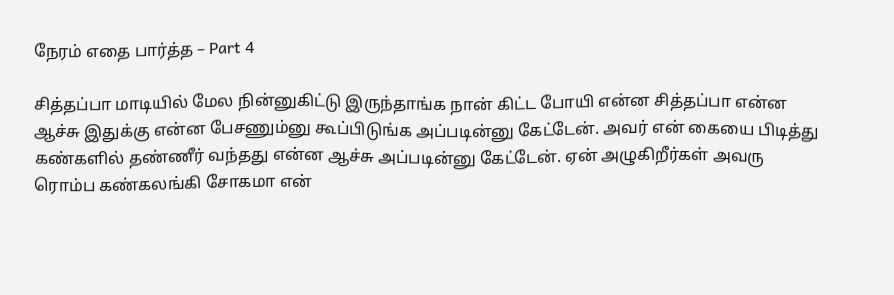நேரம் எதை பார்த்த – Part 4

சித்தப்பா மாடியில் மேல நின்னுகிட்டு இருந்தாங்க நான் கிட்ட போயி என்ன சித்தப்பா என்ன ஆச்சு இதுக்கு என்ன பேசணும்னு கூப்பிடுங்க அப்படின்னு கேட்டேன். அவர் என் கையை பிடித்து கண்களில் தண்ணீர் வந்தது என்ன ஆச்சு அப்படின்னு கேட்டேன். ஏன் அழுகிறீர்கள் அவரு ரொம்ப கண்கலங்கி சோகமா என்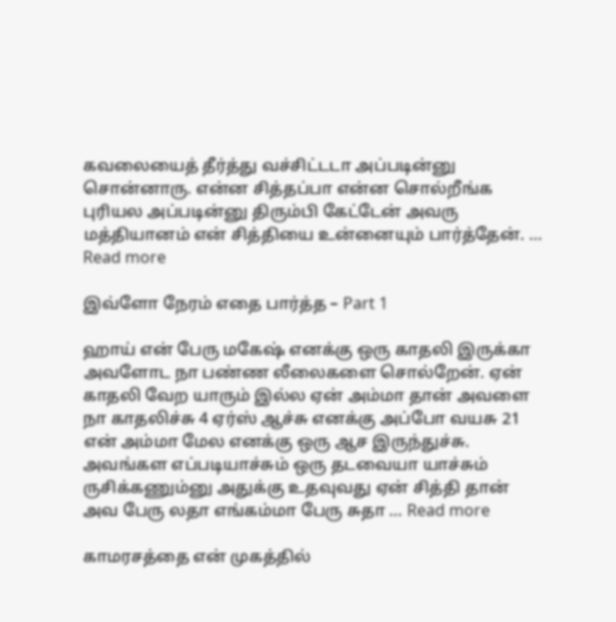கவலையைத் தீர்த்து வச்சிட்டடா அப்படின்னு சொன்னாரு. என்ன சித்தப்பா என்ன சொல்றீங்க புரியல அப்படின்னு திரும்பி கேட்டேன் அவரு மத்தியானம் என் சித்தியை உன்னையும் பார்த்தேன். … Read more

இவ்ளோ நேரம் எதை பார்த்த – Part 1

ஹாய் என் பேரு மகேஷ் எனக்கு ஒரு காதலி இருக்கா அவளோட நா பண்ண லீலைகளை சொல்றேன். ஏன் காதலி வேற யாரும் இல்ல ஏன் அம்மா தான் அவளை நா காதலிச்சு 4 ஏர்ஸ் ஆச்சு எனக்கு அப்போ வயசு 21 என் அம்மா மேல எனக்கு ஒரு ஆச இருந்துச்சு. அவங்கள எப்படியாச்சும் ஒரு தடவையா யாச்சும் ருசிக்கணும்னு அதுக்கு உதவுவது ஏன் சித்தி தான் அவ பேரு லதா எங்கம்மா பேரு சுதா … Read more

காமரசத்தை என் முகத்தில்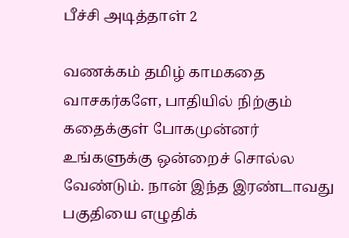பீச்சி அடித்தாள் 2

வணக்கம் தமிழ் காமகதை வாசகர்களே, பாதியில் நிற்கும் கதைக்குள் போகமுன்னர் உங்களுக்கு ஒன்றைச் சொல்ல வேண்டும். நான் இந்த இரண்டாவது பகுதியை எழுதிக்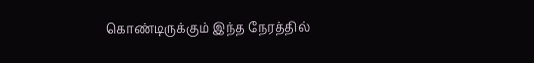கொண்டிருக்கும் இந்த நேரத்தில்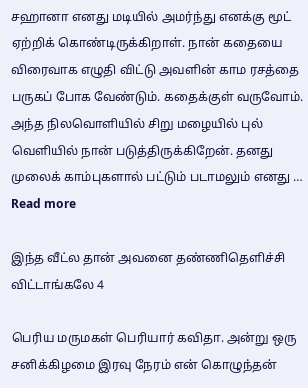சஹானா எனது மடியில் அமர்ந்து எனக்கு மூட் ஏற்றிக் கொண்டிருக்கிறாள். நான் கதையை விரைவாக எழுதி விட்டு அவளின் காம ரசத்தை பருகப் போக வேண்டும். கதைக்குள் வருவோம். அந்த நிலவொளியில் சிறு மழையில் புல் வெளியில் நான் படுத்திருக்கிறேன். தனது முலைக் காம்புகளால் பட்டும் படாமலும் எனது … Read more

இந்த வீட்ல தான் அவனை தண்ணிதெளிச்சி விட்டாங்கலே 4

பெரிய மருமகள் பெரியார் கவிதா. அன்று ஒரு சனிக்கிழமை இரவு நேரம் என் கொழுந்தன்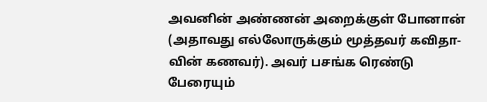அவனின் அண்ணன் அறைக்குள் போனான் (அதாவது எல்லோருக்கும் மூத்தவர் கவிதா-வின் கணவர்). அவர் பசங்க ரெண்டு பேரையும்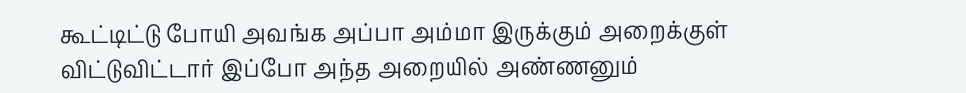கூட்டிட்டு போயி அவங்க அப்பா அம்மா இருக்கும் அறைக்குள் விட்டுவிட்டார் இப்போ அந்த அறையில் அண்ணனும்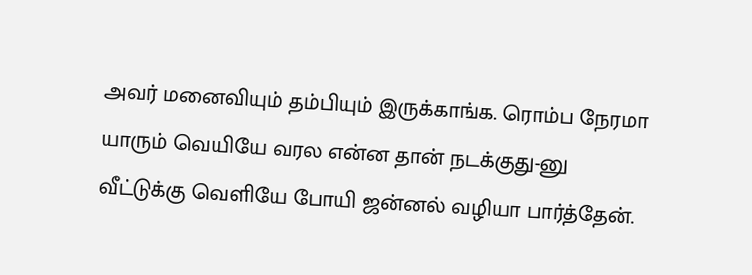அவர் மனைவியும் தம்பியும் இருக்காங்க. ரொம்ப நேரமா யாரும் வெயியே வரல என்ன தான் நடக்குது-னு வீட்டுக்கு வெளியே போயி ஜன்னல் வழியா பார்த்தேன்.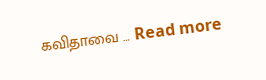கவிதாவை … Read more